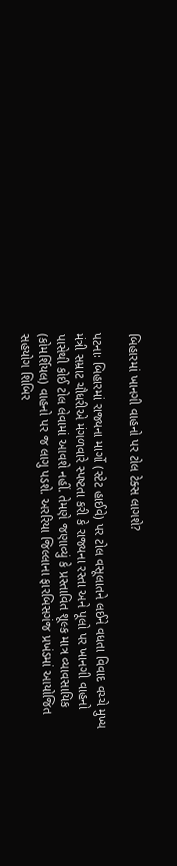બિહારમાં ખાનગી વાહનો પર ટોલ ટેક્સ લાગશે?

પટનાઃ બિહારમાં રાજ્યના માર્ગો (સ્ટેટ હાઈવે) પર ટોલ વસૂલાતને લઈને વધતા વિવાદ વચ્ચે મુખ્ય મંત્રી સમ્રાટ ચૌધરીએ મંગળવારે સ્પષ્ટતા કરી કે રાજ્યના રસ્તા અને પૂલો પર ખાનગી વાહનો પાસેથી કોઈ ટોલ લેવામાં આવશે નહીં. તેમણે જણાવ્યું કે પ્રસ્તાવિત શૂલ્ક માત્ર વ્યાવસાયિક (કોમર્શિયલ) વાહનો પર જ લાગુ પડશે. અરરિયા જિલ્લાના ફારબિસગંજ પ્રખંડમાં આયોજિત સહયોગ શિબિર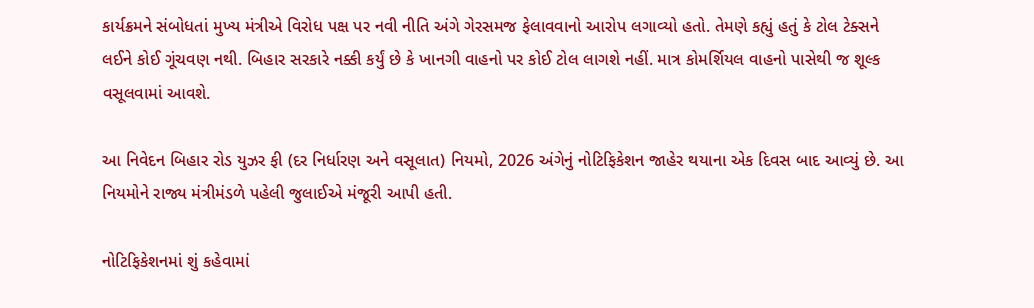કાર્યક્રમને સંબોધતાં મુખ્ય મંત્રીએ વિરોધ પક્ષ પર નવી નીતિ અંગે ગેરસમજ ફેલાવવાનો આરોપ લગાવ્યો હતો. તેમણે કહ્યું હતું કે ટોલ ટેક્સને લઈને કોઈ ગૂંચવણ નથી. બિહાર સરકારે નક્કી કર્યું છે કે ખાનગી વાહનો પર કોઈ ટોલ લાગશે નહીં. માત્ર કોમર્શિયલ વાહનો પાસેથી જ શૂલ્ક વસૂલવામાં આવશે.

આ નિવેદન બિહાર રોડ યુઝર ફી (દર નિર્ધારણ અને વસૂલાત) નિયમો, 2026 અંગેનું નોટિફિકેશન જાહેર થયાના એક દિવસ બાદ આવ્યું છે. આ નિયમોને રાજ્ય મંત્રીમંડળે પહેલી જુલાઈએ મંજૂરી આપી હતી.

નોટિફિકેશનમાં શું કહેવામાં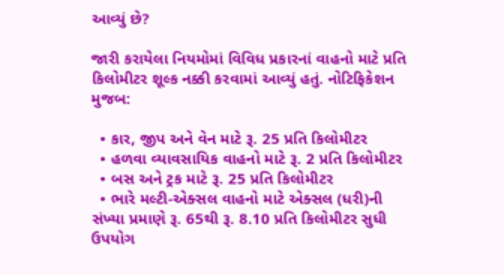આવ્યું છે?

જારી કરાયેલા નિયમોમાં વિવિધ પ્રકારનાં વાહનો માટે પ્રતિ કિલોમીટર શૂલ્ક નક્કી કરવામાં આવ્યું હતું. નોટિફિકેશન મુજબ:

  • કાર, જીપ અને વેન માટે રૂ. 25 પ્રતિ કિલોમીટર
  • હળવા વ્યાવસાયિક વાહનો માટે રૂ. 2 પ્રતિ કિલોમીટર
  • બસ અને ટ્રક માટે રૂ. 25 પ્રતિ કિલોમીટર
  • ભારે મલ્ટી-એક્સલ વાહનો માટે એક્સલ (ધરી)ની સંખ્યા પ્રમાણે રૂ. 65થી રૂ. 8.10 પ્રતિ કિલોમીટર સુધી ઉપયોગ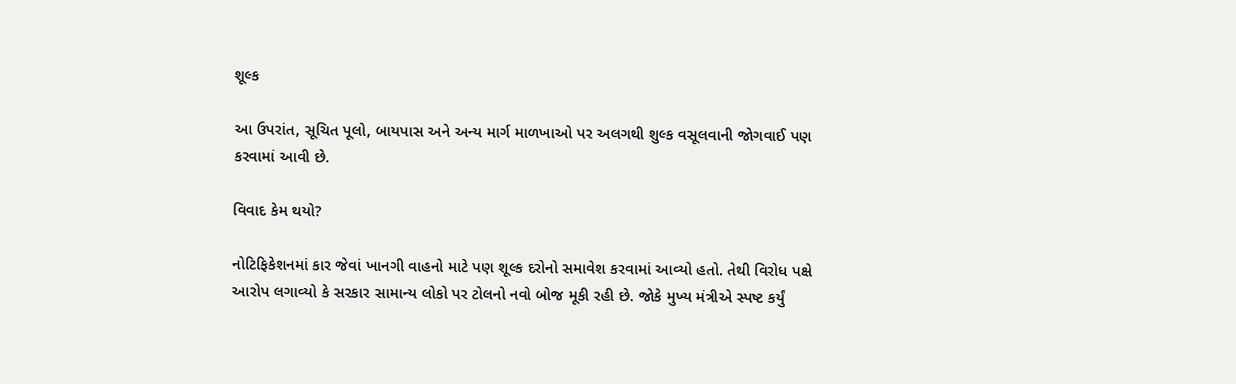શૂલ્ક

આ ઉપરાંત, સૂચિત પૂલો, બાયપાસ અને અન્ય માર્ગ માળખાઓ પર અલગથી શુલ્ક વસૂલવાની જોગવાઈ પણ કરવામાં આવી છે.

વિવાદ કેમ થયો?

નોટિફિકેશનમાં કાર જેવાં ખાનગી વાહનો માટે પણ શૂલ્ક દરોનો સમાવેશ કરવામાં આવ્યો હતો. તેથી વિરોધ પક્ષે આરોપ લગાવ્યો કે સરકાર સામાન્ય લોકો પર ટોલનો નવો બોજ મૂકી રહી છે. જોકે મુખ્ય મંત્રીએ સ્પષ્ટ કર્યું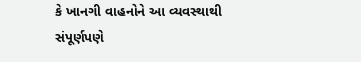કે ખાનગી વાહનોને આ વ્યવસ્થાથી સંપૂર્ણપણે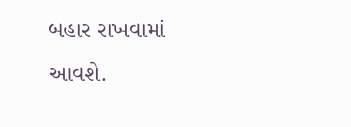બહાર રાખવામાં આવશે.